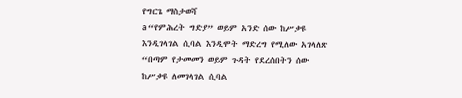የግርጌ ማስታወሻ
a “የምሕረት ግድያ” ወይም አንድ ሰው ከሥቃዩ እንዲገላገል ሲባል እንዲሞት ማድረግ የሚለው አገላለጽ “በጣም የታመመን ወይም ጉዳት የደረሰበትን ሰው ከሥቃዩ ለመገላገል ሲባል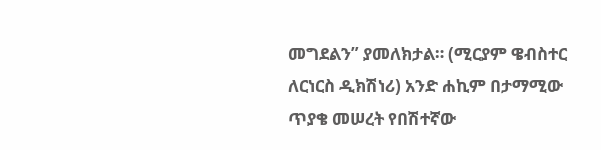መግደልን” ያመለክታል። (ሚርያም ዌብስተር ለርነርስ ዲክሽነሪ) አንድ ሐኪም በታማሚው ጥያቄ መሠረት የበሽተኛው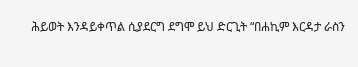ሕይወት እንዳይቀጥል ሲያደርግ ደግሞ ይህ ድርጊት “በሐኪም እርዳታ ራስን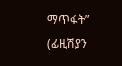ማጥፋት” (ፊዚሽያን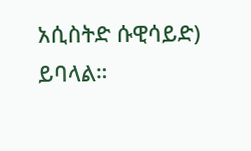አሲስትድ ሱዊሳይድ) ይባላል።